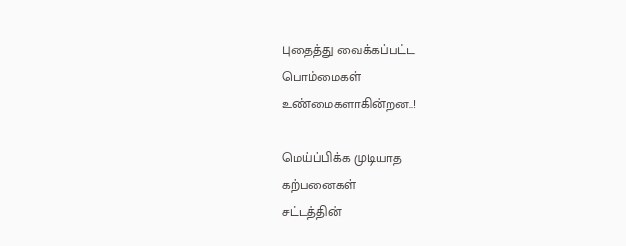புதைத்து வைக்கப்பட்ட
பொம்மைகள்
உண்மைகளாகின்றன..!

மெய்ப்பிக்க முடியாத
கற்பனைகள்
சட்டத்தின்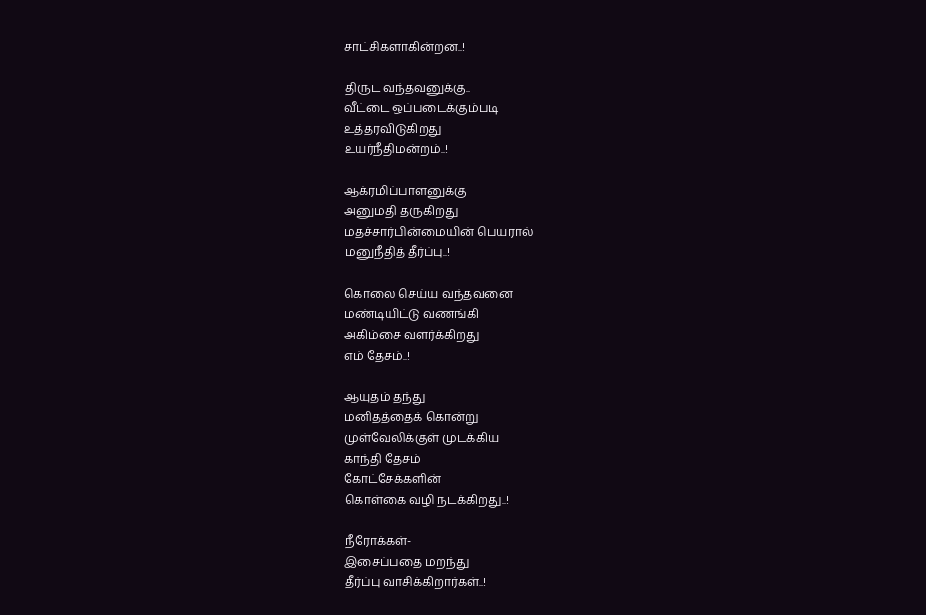சாட்சிகளாகின்றன..!

திருட வந்தவனுக்கு..
வீட்டை ஒப்படைக்கும்படி
உத்தரவிடுகிறது
உயர்நீதிமன்றம்..!

ஆக்ரமிப்பாளனுக்கு
அனுமதி தருகிறது
மதச்சார்பின்மையின் பெயரால்
மனுநீதித் தீர்ப்பு..!

கொலை செய்ய வந்தவனை
மண்டியிட்டு வணங்கி
அகிம்சை வளர்க்கிறது
எம் தேசம்..!

ஆயுதம் தந்து
மனிதத்தைக் கொன்று
முள்வேலிக்குள் முடக்கிய
காந்தி தேசம்
கோட்சேக்களின்
கொள்கை வழி நடக்கிறது..!

நீரோக்கள்-
இசைப்பதை மறந்து
தீர்ப்பு வாசிக்கிறார்கள்..!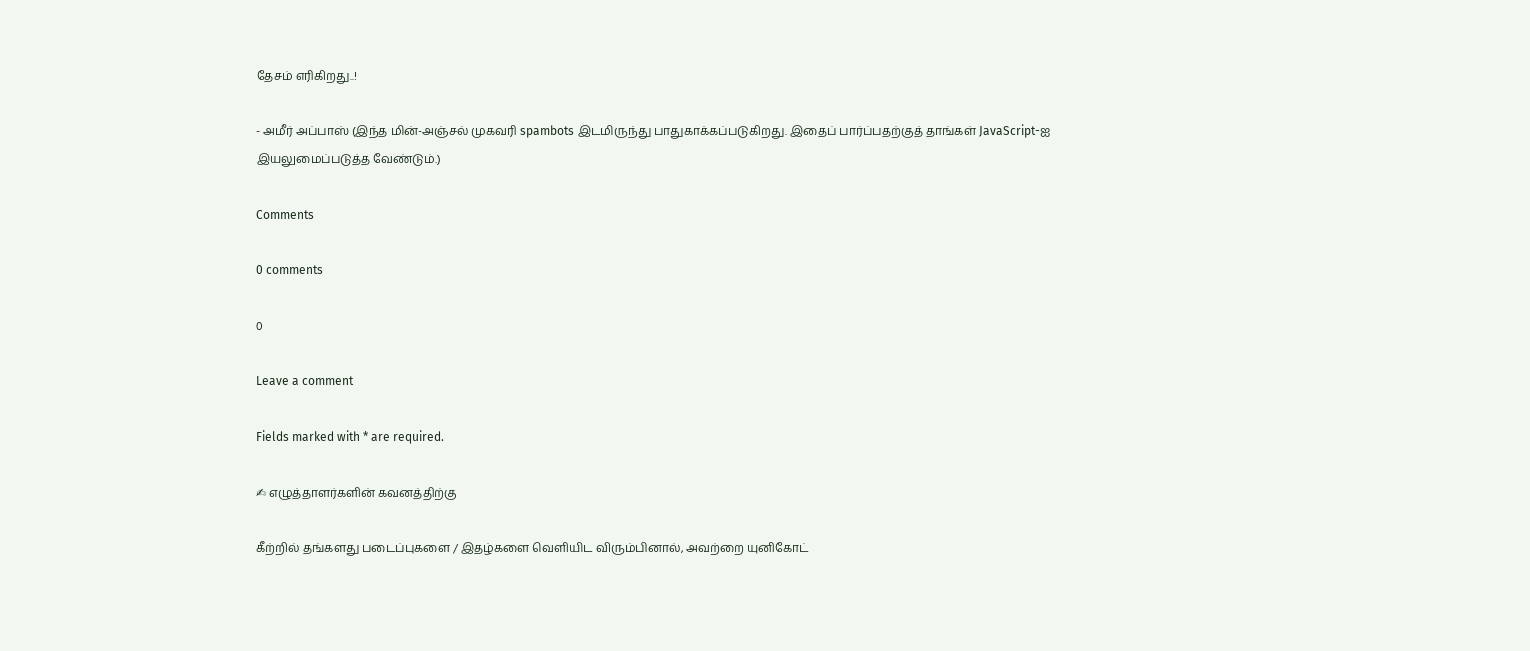தேசம் எரிகிறது..!

- அமீர் அப்பாஸ் (இந்த மின்-அஞ்சல் முகவரி spambots இடமிருந்து பாதுகாக்கப்படுகிறது. இதைப் பார்ப்பதற்குத் தாங்கள் JavaScript-ஐ இயலுமைப்படுத்த வேண்டும்.)

Comments

0 comments

0

Leave a comment

Fields marked with * are required.

✍ எழுத்தாளர்களின் கவனத்திற்கு

கீற்றில் தங்களது படைப்புகளை / இதழ்களை வெளியிட விரும்பினால், அவற்றை யுனிகோட்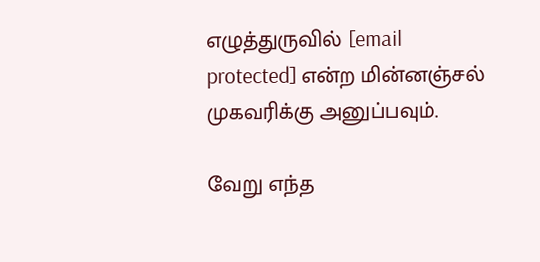எழுத்துருவில் [email protected] என்ற மின்னஞ்சல் முகவரிக்கு அனுப்பவும்.

வேறு எந்த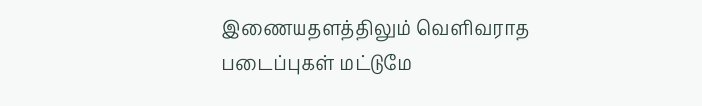இணையதளத்திலும் வெளிவராத படைப்புகள் மட்டுமே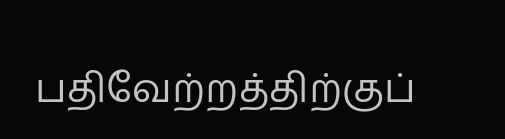பதிவேற்றத்திற்குப்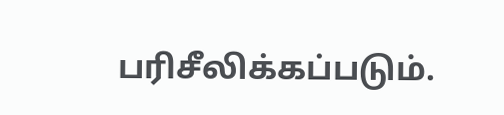பரிசீலிக்கப்படும்.